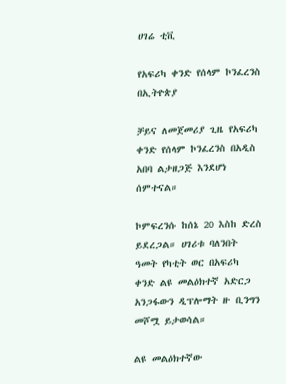ሀገሬ ቲቪ

የአፍሪካ ቀንድ የሰላም ኮንፈረንስ በኢትዮጵያ

ቻይና ለመጀመሪያ ጊዜ የአፍሪካ ቀንድ የሰላም ኮንፈረንስ በአዲስ አበባ ልታዘጋጅ እንደሆነ ሰምተናል።

ኮምፍረንሱ ከሰኔ 20 እስከ ድረስ ይደረጋል። ሀገሪቱ ባለንበት ዓመት የካቲት ወር በአፍሪካ ቀንድ ልዩ መልዕክተኛ አድርጋ አንጋፋውን ዲፕሎማት ዙ ቢንግን መሾሟ ይታወሳል።

ልዩ መልዕክተኛው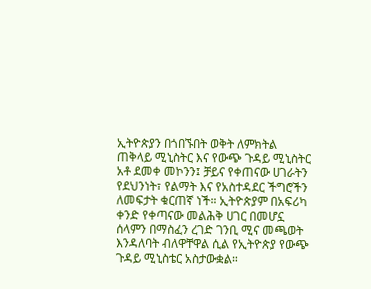ኢትዮጵያን በጎበኙበት ወቅት ለምክትል ጠቅላይ ሚኒስትር እና የውጭ ጉዳይ ሚኒስትር አቶ ደመቀ መኮንን፤ ቻይና የቀጠናው ሀገራትን የደህንነት፣ የልማት እና የአስተዳደር ችግሮችን ለመፍታት ቁርጠኛ ነች። ኢትዮጵያም በአፍሪካ ቀንድ የቀጣናው መልሕቅ ሀገር በመሆኗ ሰላምን በማስፈን ረገድ ገንቢ ሚና መጫወት እንዳለባት ብለዋቸዋል ሲል የኢትዮጵያ የውጭ ጉዳይ ሚኒስቴር አስታውቋል።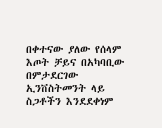በቀተናው ያለው የሰላም እጦት ቻይና በአካባቢው በምታደርገው ኢንቨስትመንት ላይ ስጋቶችን እንደደቀነም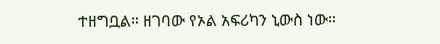ተዘግቧል። ዘገባው የኦል አፍሪካን ኒውስ ነው።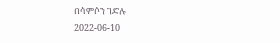በሳምሶን ገድሉ
2022-06-10